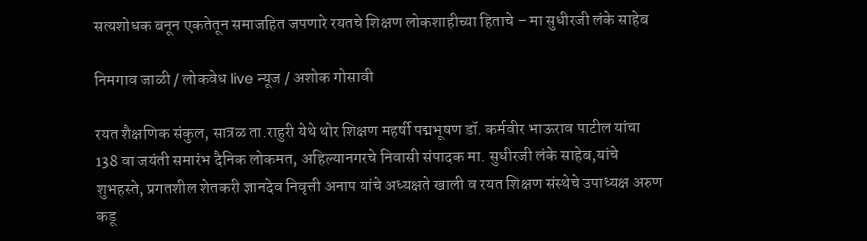सत्यशोधक बनून एकतेतून समाजहित जपणारे रयतचे शिक्षण लोकशाहीच्या हिताचे – मा सुधीरजी लंके साहेब

निमगाव जाळी / लोकवेध live न्यूज / अशोक गोसावी

रयत शैक्षणिक संकुल, सात्रळ ता.राहुरी येथे थोर शिक्षण महर्षी पद्मभूषण डॉ. कर्मवीर भाऊराव पाटील यांचा 138 वा जयंती समारंभ दैनिक लोकमत, अहिल्यानगरचे निवासी संपादक मा. सुधीरजी लंके साहेब,यांचे शुभहस्ते, प्रगतशील शेतकरी ज्ञानदेव निवृत्ती अनाप यांचे अध्यक्षते खाली व रयत शिक्षण संस्थेचे उपाध्यक्ष अरुण कडू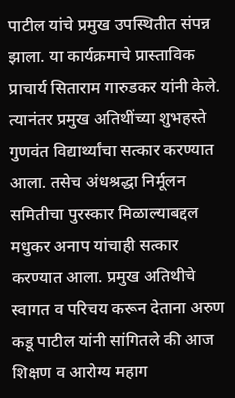पाटील यांचे प्रमुख उपस्थितीत संपन्न झाला. या कार्यक्रमाचे प्रास्ताविक प्राचार्य सिताराम गारुडकर यांनी केले. त्यानंतर प्रमुख अतिथींच्या शुभहस्ते गुणवंत विद्यार्थ्यांचा सत्कार करण्यात आला. तसेच अंधश्रद्धा निर्मूलन समितीचा पुरस्कार मिळाल्याबद्दल मधुकर अनाप यांचाही सत्कार करण्यात आला. प्रमुख अतिथीचे स्वागत व परिचय करून देताना अरुण कडू पाटील यांनी सांगितले की आज शिक्षण व आरोग्य महाग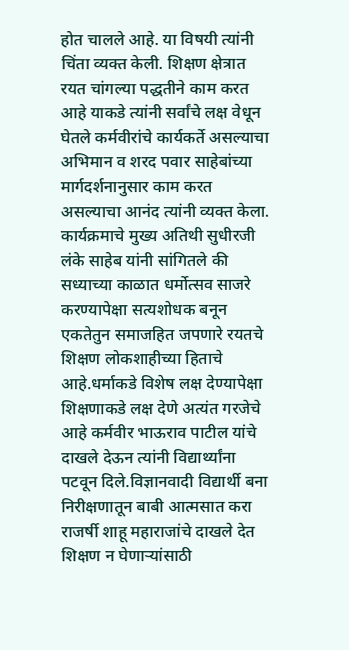होत चालले आहे. या विषयी त्यांनी चिंता व्यक्त केली. शिक्षण क्षेत्रात रयत चांगल्या पद्धतीने काम करत आहे याकडे त्यांनी सर्वांचे लक्ष वेधून घेतले कर्मवीरांचे कार्यकर्ते असल्याचा अभिमान व शरद पवार साहेबांच्या मार्गदर्शनानुसार काम करत असल्याचा आनंद त्यांनी व्यक्त केला. कार्यक्रमाचे मुख्य अतिथी सुधीरजी लंके साहेब यांनी सांगितले की सध्याच्या काळात धर्मोत्सव साजरे करण्यापेक्षा सत्यशोधक बनून एकतेतुन समाजहित जपणारे रयतचे शिक्षण लोकशाहीच्या हिताचे आहे.धर्माकडे विशेष लक्ष देण्यापेक्षा शिक्षणाकडे लक्ष देणे अत्यंत गरजेचे आहे कर्मवीर भाऊराव पाटील यांचे दाखले देऊन त्यांनी विद्यार्थ्यांना पटवून दिले.विज्ञानवादी विद्यार्थी बना निरीक्षणातून बाबी आत्मसात करा राजर्षी शाहू महाराजांचे दाखले देत शिक्षण न घेणाऱ्यांसाठी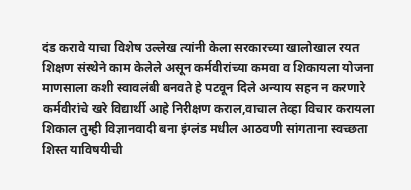दंड करावे याचा विशेष उल्लेख त्यांनी केला सरकारच्या खालोखाल रयत शिक्षण संस्थेने काम केलेले असून कर्मवीरांच्या कमवा व शिकायला योजना माणसाला कशी स्वावलंबी बनवते हे पटवून दिले अन्याय सहन न करणारे कर्मवीरांचे खरे विद्यार्थी आहे निरीक्षण कराल,वाचाल तेव्हा विचार करायला शिकाल तुम्ही विज्ञानवादी बना इंग्लंड मधील आठवणी सांगताना स्वच्छता शिस्त याविषयीची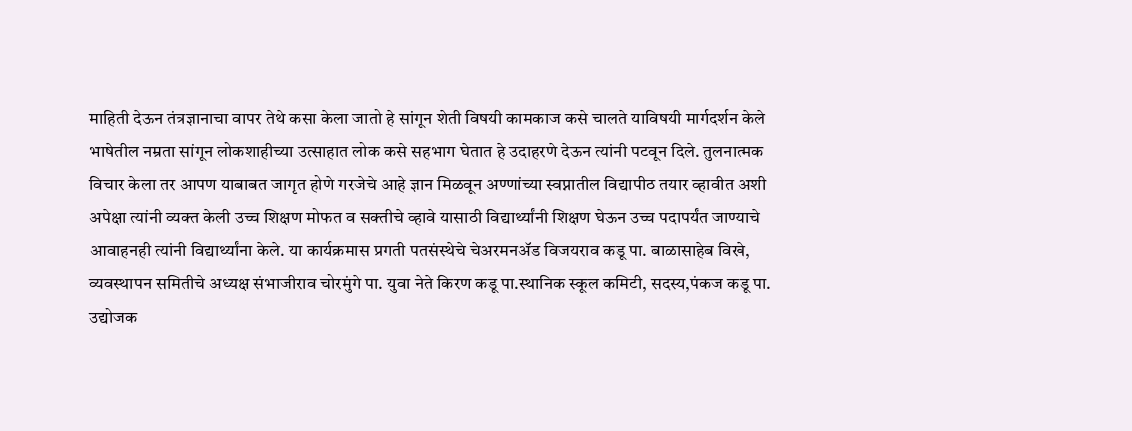माहिती देऊन तंत्रज्ञानाचा वापर तेथे कसा केला जातो हे सांगून शेती विषयी कामकाज कसे चालते याविषयी मार्गदर्शन केले भाषेतील नम्रता सांगून लोकशाहीच्या उत्साहात लोक कसे सहभाग घेतात हे उदाहरणे देऊन त्यांनी पटवून दिले. तुलनात्मक विचार केला तर आपण याबाबत जागृत होणे गरजेचे आहे ज्ञान मिळवून अण्णांच्या स्वप्नातील विद्यापीठ तयार व्हावीत अशी अपेक्षा त्यांनी व्यक्त केली उच्च शिक्षण मोफत व सक्तीचे व्हावे यासाठी विद्यार्थ्यांनी शिक्षण घेऊन उच्च पदापर्यंत जाण्याचे आवाहनही त्यांनी विद्यार्थ्यांना केले. या कार्यक्रमास प्रगती पतसंस्थेचे चेअरमनॲड विजयराव कडू पा. बाळासाहेब विखे, व्यवस्थापन समितीचे अध्यक्ष संभाजीराव चोरमुंगे पा. युवा नेते किरण कडू पा.स्थानिक स्कूल कमिटी, सदस्य,पंकज कडू पा. उद्योजक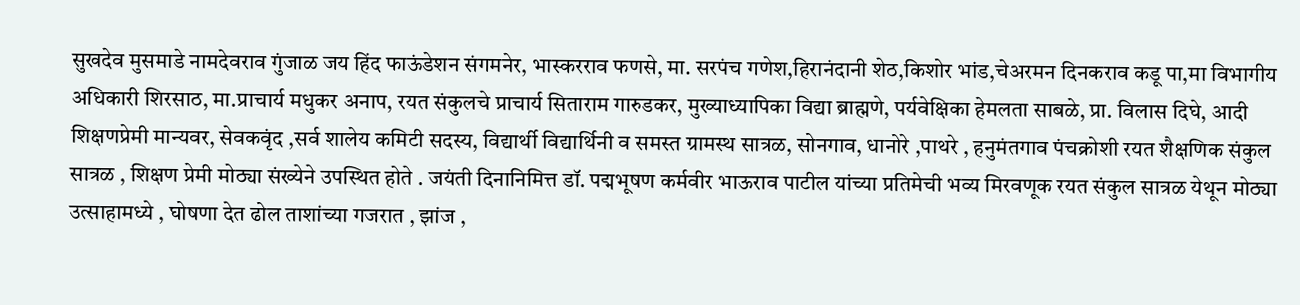सुखदेव मुसमाडे नामदेवराव गुंजाळ जय हिंद फाऊंडेशन संगमनेर, भास्करराव फणसे, मा. सरपंच गणेश,हिरानंदानी शेठ,किशोर भांड,चेअरमन दिनकराव कडू पा,मा विभागीय अधिकारी शिरसाठ, मा.प्राचार्य मधुकर अनाप, रयत संकुलचे प्राचार्य सिताराम गारुडकर, मुख्याध्यापिका विद्या ब्राह्मणे, पर्यवेक्षिका हेमलता साबळे, प्रा. विलास दिघे, आदी शिक्षणप्रेमी मान्यवर, सेवकवृंद ,सर्व शालेय कमिटी सदस्य, विद्यार्थी विद्यार्थिनी व समस्त ग्रामस्थ सात्रळ, सोनगाव, धानोरे ,पाथरे , हनुमंतगाव पंचक्रोशी रयत शैक्षणिक संकुल सात्रळ , शिक्षण प्रेमी मोठ्या संख्येने उपस्थित होते . जयंती दिनानिमित्त डॉ. पद्मभूषण कर्मवीर भाऊराव पाटील यांच्या प्रतिमेची भव्य मिरवणूक रयत संकुल सात्रळ येथून मोठ्या उत्साहामध्ये , घोषणा देत ढोल ताशांच्या गजरात , झांज ,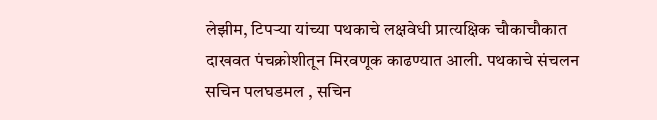लेझीम, टिपऱ्या यांच्या पथकाचे लक्षवेधी प्रात्यक्षिक चौकाचौकात दाखवत पंचक्रोशीतून मिरवणूक काढण्यात आली. पथकाचे संचलन सचिन पलघडमल , सचिन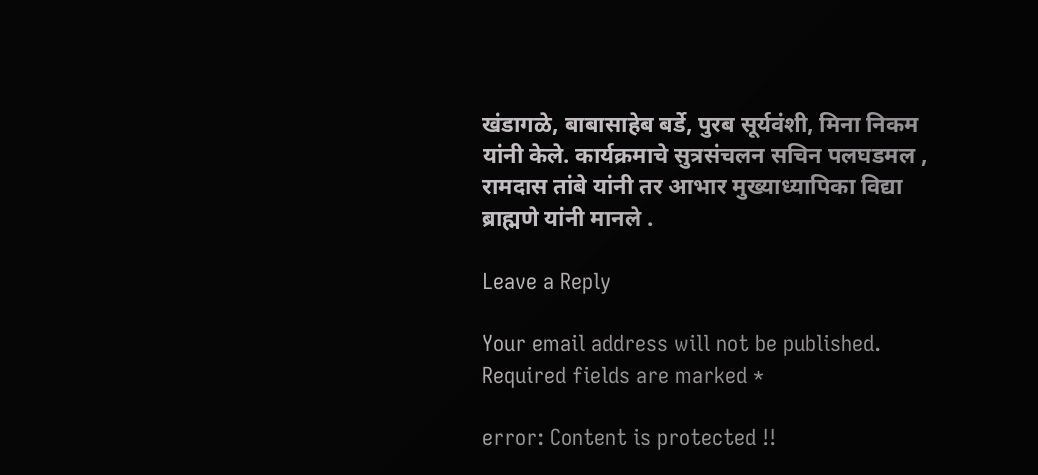खंडागळे, बाबासाहेब बर्डे, पुरब सूर्यवंशी, मिना निकम यांनी केले. कार्यक्रमाचे सुत्रसंचलन सचिन पलघडमल , रामदास तांबे यांनी तर आभार मुख्याध्यापिका विद्या ब्राह्मणे यांनी मानले .

Leave a Reply

Your email address will not be published. Required fields are marked *

error: Content is protected !!